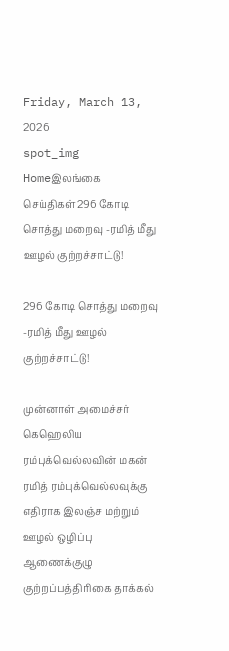Friday, March 13, 2026
spot_img
Homeஇலங்கை செய்திகள்296 கோடி சொத்து மறைவு -ரமித் மீது ஊழல் குற்றச்சாட்டு!

296 கோடி சொத்து மறைவு -ரமித் மீது ஊழல் குற்றச்சாட்டு!

முன்னாள் அமைச்சர் கெஹெலிய ரம்புக்வெல்லவின் மகன் ரமித் ரம்புக்வெல்லவுக்கு எதிராக இலஞ்ச மற்றும் ஊழல் ஒழிப்பு ஆணைக்குழு குற்றப்பத்திரிகை தாக்கல்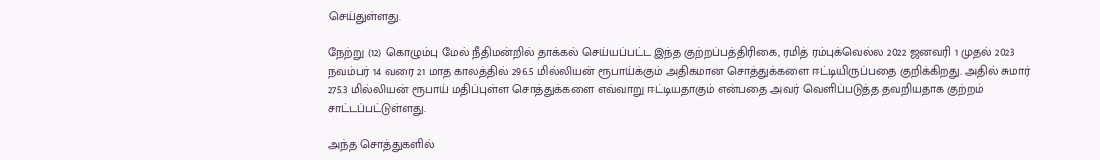செய்துள்ளது.

நேற்று (12) கொழும்பு மேல் நீதிமன்றில் தாக்கல் செய்யப்பட்ட இந்த குற்றப்பத்திரிகை, ரமித் ரம்புக்வெல்ல 2022 ஜனவரி 1 முதல் 2023 நவம்பர் 14 வரை 21 மாத காலத்தில் 296.5 மில்லியன் ரூபாய்க்கும் அதிகமான சொத்துக்களை ஈட்டியிருப்பதை குறிக்கிறது. அதில் சுமார் 275.3 மில்லியன் ரூபாய் மதிப்புள்ள சொத்துக்களை எவ்வாறு ஈட்டியதாகும் என்பதை அவர் வெளிப்படுத்த தவறியதாக குற்றம் சாட்டப்பட்டுள்ளது.

அந்த சொத்துகளில்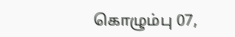கொழும்பு 07,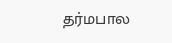தர்மபால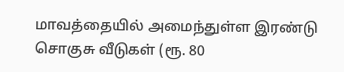மாவத்தையில் அமைந்துள்ள இரண்டு சொகுசு வீடுகள் (ரூ. 80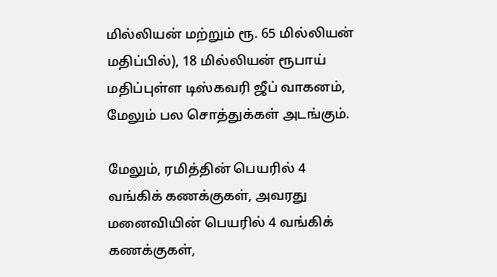மில்லியன் மற்றும் ரூ. 65 மில்லியன் மதிப்பில்), 18 மில்லியன் ரூபாய் மதிப்புள்ள டிஸ்கவரி ஜீப் வாகனம், மேலும் பல சொத்துக்கள் அடங்கும்.

மேலும், ரமித்தின் பெயரில் 4 வங்கிக் கணக்குகள், அவரது மனைவியின் பெயரில் 4 வங்கிக் கணக்குகள்,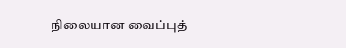நிலையான வைப்புத்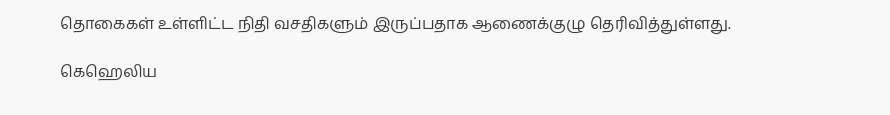தொகைகள் உள்ளிட்ட நிதி வசதிகளும் இருப்பதாக ஆணைக்குழு தெரிவித்துள்ளது.

கெஹெலிய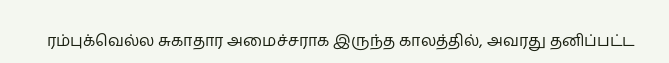ரம்புக்வெல்ல சுகாதார அமைச்சராக இருந்த காலத்தில், அவரது தனிப்பட்ட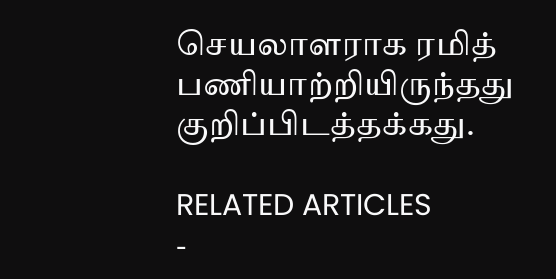செயலாளராக ரமித் பணியாற்றியிருந்தது குறிப்பிடத்தக்கது.

RELATED ARTICLES
-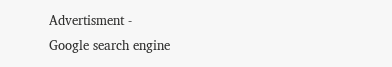Advertisment -
Google search engine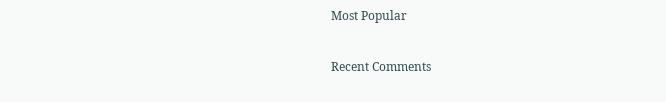Most Popular

Recent Comments